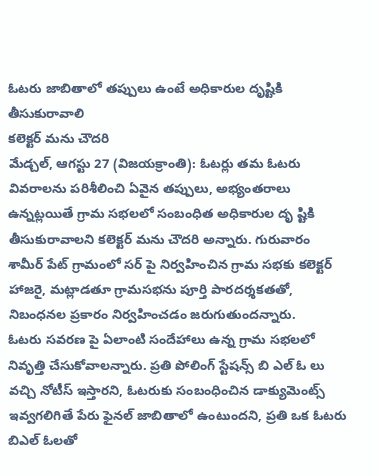ఓటరు జాబితాలో తప్పులు ఉంటే అధికారుల దృష్టికి తీసుకురావాలి
కలెక్టర్ మను చౌదరి
మేడ్చల్, ఆగస్టు 27 (విజయక్రాంతి): ఓటర్లు తమ ఓటరు వివరాలను పరిశీలించి ఏవైన తప్పులు, అభ్యంతరాలు ఉన్నట్లయితే గ్రామ సభలలో సంబంధిత అధికారుల దృ ష్టికి తీసుకురావాలని కలెక్టర్ మను చౌదరి అన్నారు. గురువారం శామీర్ పేట్ గ్రామంలో సర్ పై నిర్వహించిన గ్రామ సభకు కలెక్టర్ హాజరై, మట్లాడతూ గ్రామసభను పూర్తి పారదర్శకతతో, నిబంధనల ప్రకారం నిర్వహించడం జరుగుతుందన్నారు.
ఓటరు సవరణ పై ఏలాంటి సందేహాలు ఉన్న గ్రామ సభలలో నివృత్తి చేసుకోవాలన్నారు. ప్రతి పోలింగ్ స్టేషన్స్ బి ఎల్ ఓ లు వచ్చి నోటీస్ ఇస్తారని, ఓటరుకు సంబంధించిన డాక్యుమెంట్స్ ఇవ్వగలిగితే పేరు ఫైనల్ జాబితాలో ఉంటుందని, ప్రతి ఒక ఓటరు బిఎల్ ఓలతో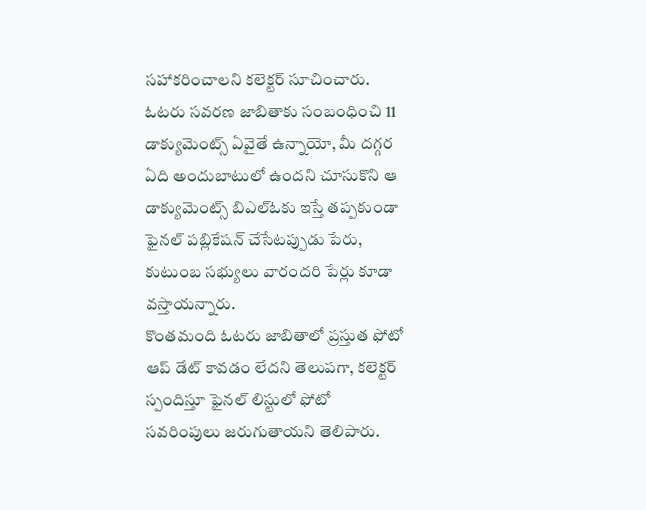సహాకరించాలని కలెక్టర్ సూచించారు. ఓటరు సవరణ జాబితాకు సంబంధించి 11 డాక్యుమెంట్స్ ఏవైతే ఉన్నాయో, మీ దగ్గర ఏది అందుబాటులో ఉందని చూసుకొని ఆ డాక్యుమెంట్స్ బిఎల్ఓకు ఇస్తే తప్పకుండా ఫైనల్ పబ్లికేషన్ చేసేటప్పుడు పేరు, కుటుంబ సభ్యులు వారందరి పేర్లు కూడా వస్తాయన్నారు.
కొంతమంది ఓటరు జాబితాలో ప్రస్తుత ఫోటో ఆప్ డేట్ కావడం లేదని తెలుపగా, కలెక్టర్ స్పందిస్తూ ఫైనల్ లిస్టులో ఫోటో సవరింపులు జరుగుతాయని తెలిపారు.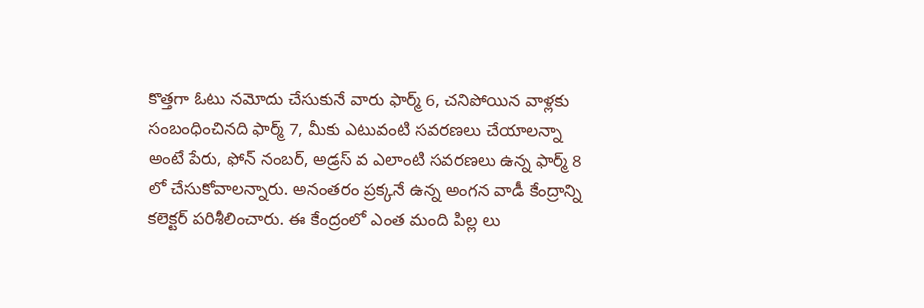కొత్తగా ఓటు నమోదు చేసుకునే వారు ఫార్మ్ 6, చనిపోయిన వాళ్లకు సంబంధించినది ఫార్మ్ 7, మీకు ఎటువంటి సవరణలు చేయాలన్నా అంటే పేరు, ఫోన్ నంబర్, అడ్రస్ వ ఎలాంటి సవరణలు ఉన్న ఫార్మ్ 8 లో చేసుకోవాలన్నారు. అనంతరం ప్రక్కనే ఉన్న అంగన వాడీ కేంద్రాన్ని కలెక్టర్ పరిశీలించారు. ఈ కేంద్రంలో ఎంత మంది పిల్ల లు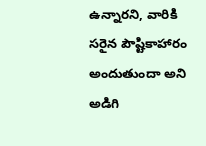ఉన్నారని, వారికి సరైన పౌష్టికాహారం అందుతుందా అని అడిగి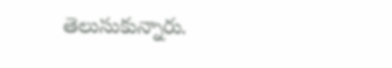తెలుసుకున్నారు.